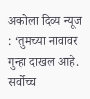अकोला दिव्य न्यूज : ‘तुमच्या नावावर गुन्हा दाखल आहे. सर्वोच्च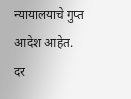न्यायालयाचे गुप्त आदेश आहेत. दर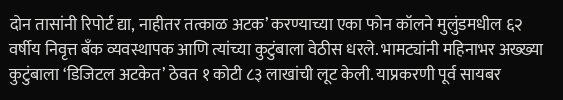दोन तासांनी रिपोर्ट द्या, नाहीतर तत्काळ अटक’ करण्याच्या एका फोन कॉलने मुलुंडमधील ६२ वर्षीय निवृत्त बँक व्यवस्थापक आणि त्यांच्या कुटुंबाला वेठीस धरले. भामट्यांनी महिनाभर अख्ख्या कुटुंबाला ‘डिजिटल अटकेत’ ठेवत १ कोटी ८३ लाखांची लूट केली. याप्रकरणी पूर्व सायबर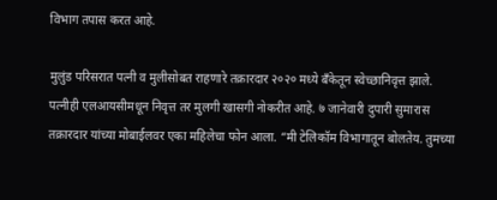विभाग तपास करत आहे.

मुलुंड परिसरात पत्नी व मुलीसोबत राहणारे तक्रारदार २०२० मध्ये बँकेतून स्वेच्छानिवृत्त झाले. पत्नीही एलआयसीमधून निवृत्त तर मुलगी खासगी नोकरीत आहे. ७ जानेवारी दुपारी सुमारास तक्रारदार यांच्या मोबाईलवर एका महिलेचा फोन आला. “मी टेलिकॉम विभागातून बोलतेय. तुमच्या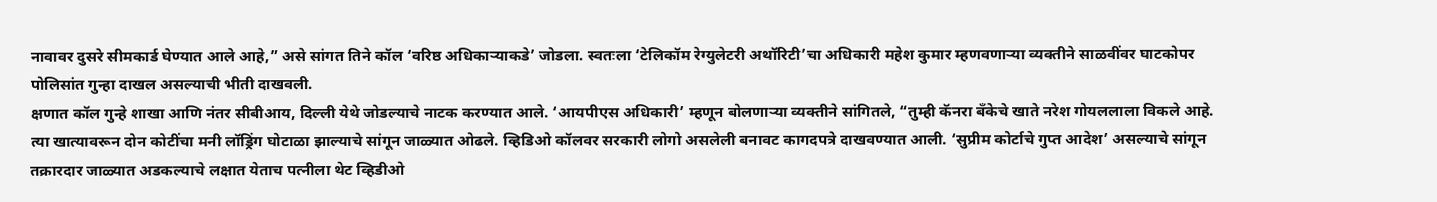नावावर दुसरे सीमकार्ड घेण्यात आले आहे,” असे सांगत तिने कॉल ‘वरिष्ठ अधिकाऱ्याकडे’ जोडला. स्वतःला ‘टेलिकॉम रेग्युलेटरी अथॉरिटी’चा अधिकारी महेश कुमार म्हणवणाऱ्या व्यक्तीने साळवींवर घाटकोपर पोलिसांत गुन्हा दाखल असल्याची भीती दाखवली.
क्षणात कॉल गुन्हे शाखा आणि नंतर सीबीआय, दिल्ली येथे जोडल्याचे नाटक करण्यात आले. ‘आयपीएस अधिकारी’ म्हणून बोलणाऱ्या व्यक्तीने सांगितले, “तुम्ही कॅनरा बँकेचे खाते नरेश गोयललाला विकले आहे. त्या खात्यावरून दोन कोटींचा मनी लॉड्रिंग घोटाळा झाल्याचे सांगून जाळ्यात ओढले. व्हिडिओ कॉलवर सरकारी लोगो असलेली बनावट कागदपत्रे दाखवण्यात आली. ‘सुप्रीम कोर्टाचे गुप्त आदेश’ असल्याचे सांगून तक्रारदार जाळ्यात अडकल्याचे लक्षात येताच पत्नीला थेट व्हिडीओ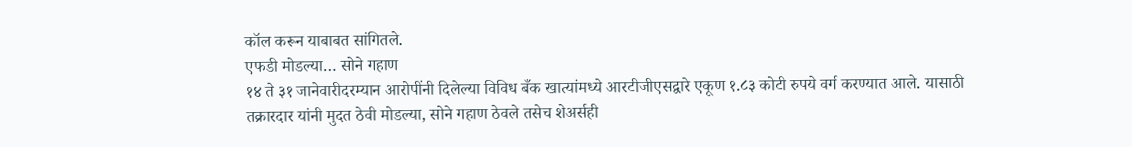कॉल करून याबाबत सांगितले.
एफडी मोडल्या… सोने गहाण
१४ ते ३१ जानेवारीदरम्यान आरोपींनी दिलेल्या विविध बँक खात्यांमध्ये आरटीजीएसद्वारे एकूण १.८३ कोटी रुपये वर्ग करण्यात आले. यासाठी तक्रारदार यांनी मुदत ठेवी मोडल्या, सोने गहाण ठेवले तसेच शेअर्सही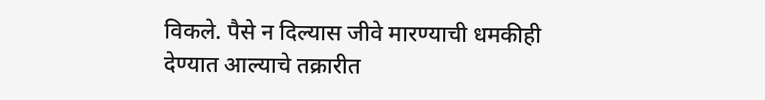विकले. पैसे न दिल्यास जीवे मारण्याची धमकीही देण्यात आल्याचे तक्रारीत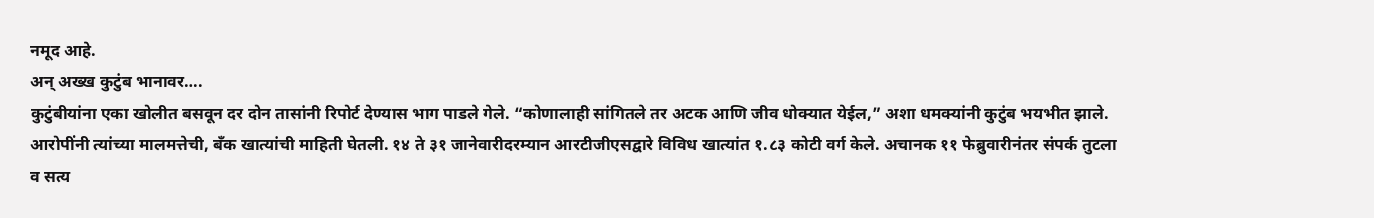नमूद आहे.
अन् अख्ख कुटुंब भानावर….
कुटुंबीयांना एका खोलीत बसवून दर दोन तासांनी रिपोर्ट देण्यास भाग पाडले गेले. “कोणालाही सांगितले तर अटक आणि जीव धोक्यात येईल,” अशा धमक्यांनी कुटुंब भयभीत झाले. आरोपींनी त्यांच्या मालमत्तेची, बँक खात्यांची माहिती घेतली. १४ ते ३१ जानेवारीदरम्यान आरटीजीएसद्वारे विविध खात्यांत १.८३ कोटी वर्ग केले. अचानक ११ फेब्रुवारीनंतर संपर्क तुटला व सत्य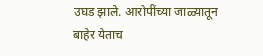उघड झाले. आरोपींच्या जाळ्यातून बाहेर येताच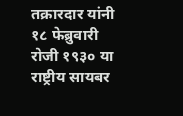तक्रारदार यांनी १८ फेब्रुवारी रोजी १९३० या राष्ट्रीय सायबर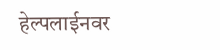हेल्पलाईनवर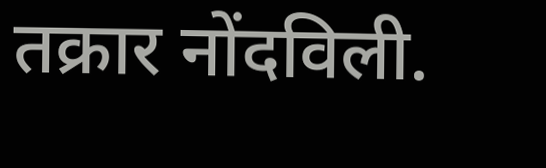तक्रार नोंदविली.